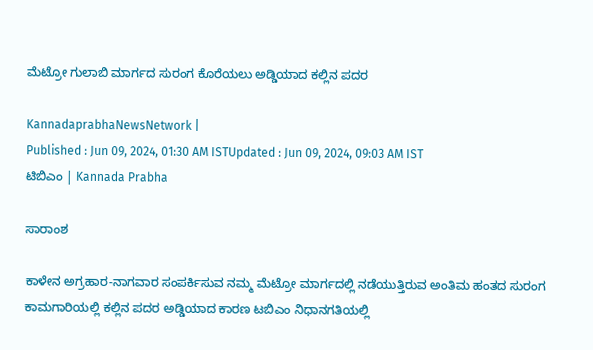ಮೆಟ್ರೋ ಗುಲಾಬಿ ಮಾರ್ಗದ ಸುರಂಗ ಕೊರೆಯಲು ಅಡ್ಡಿಯಾದ ಕಲ್ಲಿನ ಪದರ

KannadaprabhaNewsNetwork |
Published : Jun 09, 2024, 01:30 AM ISTUpdated : Jun 09, 2024, 09:03 AM IST
ಟಿಬಿಎಂ | Kannada Prabha

ಸಾರಾಂಶ

ಕಾಳೇನ ಅಗ್ರಹಾರ-ನಾಗವಾರ ಸಂಪರ್ಕಿಸುವ ನಮ್ಮ ಮೆಟ್ರೋ ಮಾರ್ಗದಲ್ಲಿ ನಡೆಯುತ್ತಿರುವ ಅಂತಿಮ ಹಂತದ ಸುರಂಗ ಕಾಮಗಾರಿಯಲ್ಲಿ ಕಲ್ಲಿನ ಪದರ ಅಡ್ಡಿಯಾದ ಕಾರಣ ಟಬಿಎಂ ನಿಧಾನಗತಿಯಲ್ಲಿ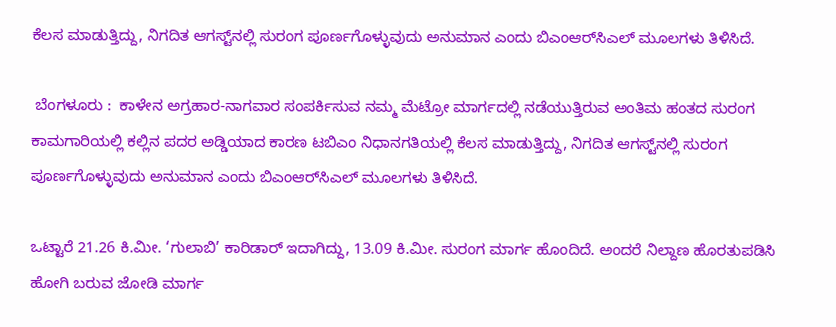ಕೆಲಸ ಮಾಡುತ್ತಿದ್ದು, ನಿಗದಿತ ಆಗಸ್ಟ್‌ನಲ್ಲಿ ಸುರಂಗ ಪೂರ್ಣಗೊಳ್ಳುವುದು ಅನುಮಾನ ಎಂದು ಬಿಎಂಆರ್‌ಸಿಎಲ್‌ ಮೂಲಗಳು ತಿಳಿಸಿದೆ.

 ಬೆಂಗಳೂರು :  ಕಾಳೇನ ಅಗ್ರಹಾರ-ನಾಗವಾರ ಸಂಪರ್ಕಿಸುವ ನಮ್ಮ ಮೆಟ್ರೋ ಮಾರ್ಗದಲ್ಲಿ ನಡೆಯುತ್ತಿರುವ ಅಂತಿಮ ಹಂತದ ಸುರಂಗ ಕಾಮಗಾರಿಯಲ್ಲಿ ಕಲ್ಲಿನ ಪದರ ಅಡ್ಡಿಯಾದ ಕಾರಣ ಟಬಿಎಂ ನಿಧಾನಗತಿಯಲ್ಲಿ ಕೆಲಸ ಮಾಡುತ್ತಿದ್ದು, ನಿಗದಿತ ಆಗಸ್ಟ್‌ನಲ್ಲಿ ಸುರಂಗ ಪೂರ್ಣಗೊಳ್ಳುವುದು ಅನುಮಾನ ಎಂದು ಬಿಎಂಆರ್‌ಸಿಎಲ್‌ ಮೂಲಗಳು ತಿಳಿಸಿದೆ.

ಒಟ್ಟಾರೆ 21.26 ಕಿ.ಮೀ. ‘ಗುಲಾಬಿ’ ಕಾರಿಡಾರ್ ಇದಾಗಿದ್ದು, 13.09 ಕಿ.ಮೀ. ಸುರಂಗ ಮಾರ್ಗ ಹೊಂದಿದೆ. ಅಂದರೆ ನಿಲ್ದಾಣ ಹೊರತುಪಡಿಸಿ ಹೋಗಿ ಬರುವ ಜೋಡಿ ಮಾರ್ಗ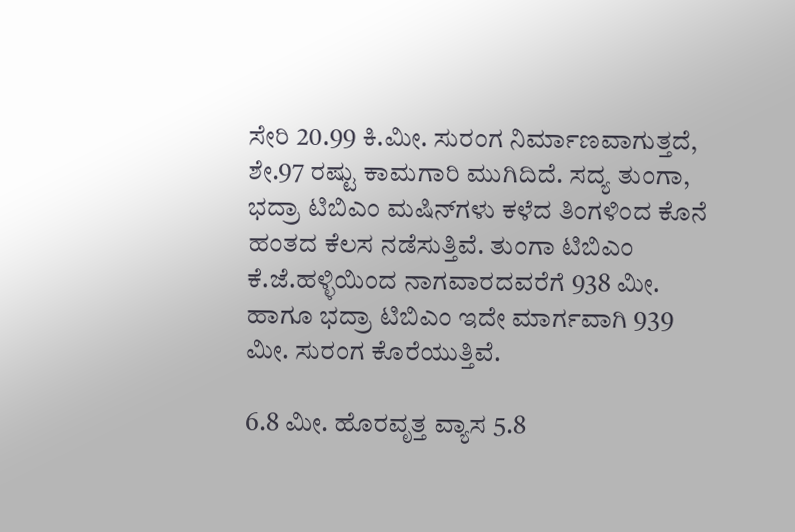ಸೇರಿ 20.99 ಕಿ.ಮೀ. ಸುರಂಗ ನಿರ್ಮಾಣವಾಗುತ್ತದೆ, ಶೇ.97 ರಷ್ಟು ಕಾಮಗಾರಿ ಮುಗಿದಿದೆ. ಸದ್ಯ ತುಂಗಾ, ಭದ್ರಾ ಟಿಬಿಎಂ ಮಷಿನ್‌ಗಳು ಕಳೆದ ತಿಂಗಳಿಂದ ಕೊನೆ ಹಂತದ ಕೆಲಸ ನಡೆಸುತ್ತಿವೆ. ತುಂಗಾ ಟಿಬಿಎಂ ಕೆ.ಜೆ.ಹಳ್ಳಿಯಿಂದ ನಾಗವಾರದವರೆಗೆ 938 ಮೀ. ಹಾಗೂ ಭದ್ರಾ ಟಿಬಿಎಂ ಇದೇ ಮಾರ್ಗವಾಗಿ 939 ಮೀ. ಸುರಂಗ ಕೊರೆಯುತ್ತಿವೆ.

6.8 ಮೀ. ಹೊರವೃತ್ತ ವ್ಯಾಸ 5.8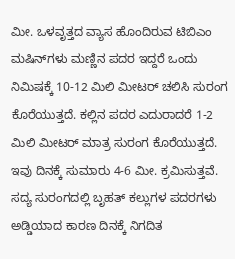ಮೀ. ಒಳವೃತ್ತದ ವ್ಯಾಸ ಹೊಂದಿರುವ ಟಿಬಿಎಂ ಮಷಿನ್‌ಗಳು ಮಣ್ಣಿನ ಪದರ ಇದ್ದರೆ ಒಂದು ನಿಮಿಷಕ್ಕೆ 10-12 ಮಿಲಿ ಮೀಟರ್‌ ಚಲಿಸಿ ಸುರಂಗ ಕೊರೆಯುತ್ತದೆ. ಕಲ್ಲಿನ ಪದರ ಎದುರಾದರೆ 1-2 ಮಿಲಿ ಮೀಟರ್‌ ಮಾತ್ರ ಸುರಂಗ ಕೊರೆಯುತ್ತದೆ. ಇವು ದಿನಕ್ಕೆ ಸುಮಾರು 4-6 ಮೀ. ಕ್ರಮಿಸುತ್ತವೆ. ಸದ್ಯ ಸುರಂಗದಲ್ಲಿ ಬೃಹತ್‌ ಕಲ್ಲುಗಳ ಪದರಗಳು ಅಡ್ಡಿಯಾದ ಕಾರಣ ದಿನಕ್ಕೆ ನಿಗದಿತ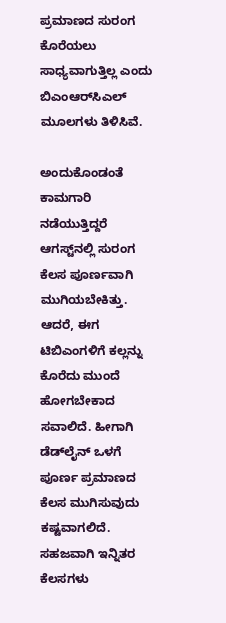ಪ್ರಮಾಣದ ಸುರಂಗ ಕೊರೆಯಲು ಸಾಧ್ಯವಾಗುತ್ತಿಲ್ಲ ಎಂದು ಬಿಎಂಆರ್‌ಸಿಎಲ್‌ ಮೂಲಗಳು ತಿಳಿಸಿವೆ.

ಅಂದುಕೊಂಡಂತೆ ಕಾಮಗಾರಿ ನಡೆಯುತ್ತಿದ್ದರೆ ಆಗಸ್ಟ್‌ನಲ್ಲಿ ಸುರಂಗ ಕೆಲಸ ಪೂರ್ಣವಾಗಿ ಮುಗಿಯಬೇಕಿತ್ತು. ಆದರೆ, ಈಗ ಟಿಬಿಎಂಗಳಿಗೆ ಕಲ್ಲನ್ನು ಕೊರೆದು ಮುಂದೆ ಹೋಗಬೇಕಾದ ಸವಾಲಿದೆ. ಹೀಗಾಗಿ ಡೆಡ್‌ಲೈನ್‌ ಒಳಗೆ ಪೂರ್ಣ ಪ್ರಮಾಣದ ಕೆಲಸ ಮುಗಿಸುವುದು ಕಷ್ಟವಾಗಲಿದೆ. ಸಹಜವಾಗಿ ಇನ್ನಿತರ ಕೆಲಸಗಳು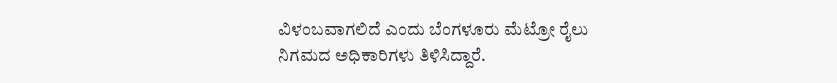ವಿಳಂಬವಾಗಲಿದೆ ಎಂದು ಬೆಂಗಳೂರು ಮೆಟ್ರೋ ರೈಲು ನಿಗಮದ ಅಧಿಕಾರಿಗಳು ತಿಳಿಸಿದ್ದಾರೆ.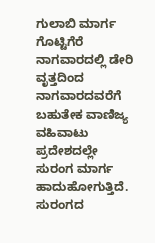ಗುಲಾಬಿ ಮಾರ್ಗ ಗೊಟ್ಟಿಗೆರೆ ನಾಗವಾರದಲ್ಲಿ ಡೇರಿ ವೃತ್ತದಿಂದ ನಾಗವಾರದವರೆಗೆ ಬಹುತೇಕ ವಾಣಿಜ್ಯ ವಹಿವಾಟು ಪ್ರದೇಶದಲ್ಲೇ ಸುರಂಗ ಮಾರ್ಗ ಹಾದುಹೋಗುತ್ತಿದೆ. ಸುರಂಗದ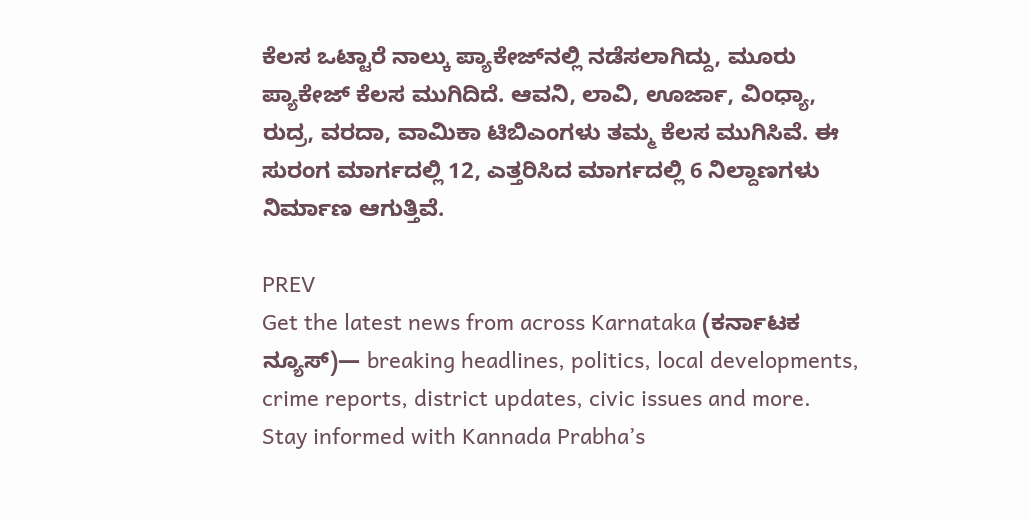ಕೆಲಸ ಒಟ್ಟಾರೆ ನಾಲ್ಕು ಪ್ಯಾಕೇಜ್‌ನಲ್ಲಿ ನಡೆಸಲಾಗಿದ್ದು, ಮೂರು ಪ್ಯಾಕೇಜ್‌ ಕೆಲಸ ಮುಗಿದಿದೆ. ಆವನಿ, ಲಾವಿ, ಊರ್ಜಾ, ವಿಂಧ್ಯಾ, ರುದ್ರ, ವರದಾ, ವಾಮಿಕಾ ಟಿಬಿಎಂಗಳು ತಮ್ಮ ಕೆಲಸ ಮುಗಿಸಿವೆ. ಈ ಸುರಂಗ ಮಾರ್ಗದಲ್ಲಿ 12, ಎತ್ತರಿಸಿದ ಮಾರ್ಗದಲ್ಲಿ 6 ನಿಲ್ದಾಣಗಳು ನಿರ್ಮಾಣ ಆಗುತ್ತಿವೆ.

PREV
Get the latest news from across Karnataka (ಕರ್ನಾಟಕ ನ್ಯೂಸ್)— breaking headlines, politics, local developments, crime reports, district updates, civic issues and more. Stay informed with Kannada Prabha’s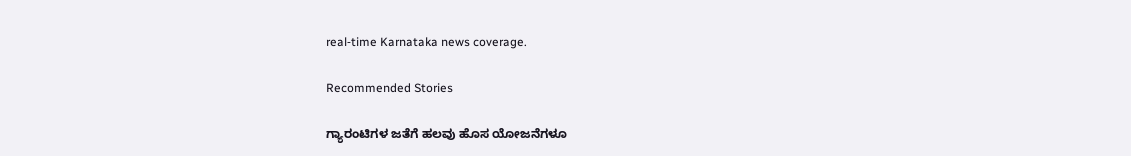real‑time Karnataka news coverage.

Recommended Stories

ಗ್ಯಾರಂಟಿಗಳ ಜತೆಗೆ ಹಲವು ಹೊಸ ಯೋಜನೆಗಳೂ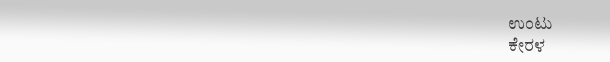ಉಂಟು
ಕೇರಳ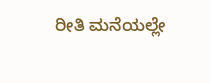ರೀತಿ ಮನೆಯಲ್ಲೇ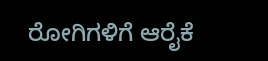ರೋಗಿಗಳಿಗೆ ಆರೈಕೆ